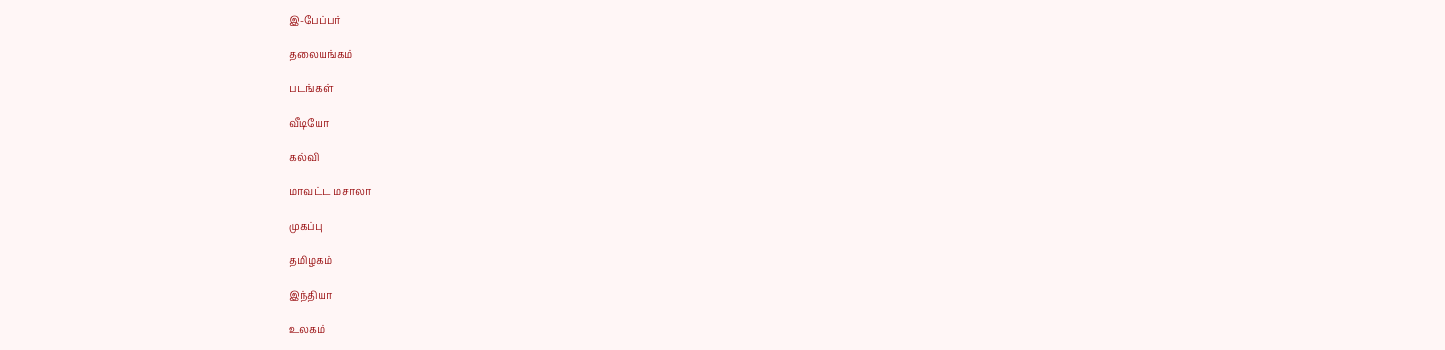இ-பேப்பர்

தலையங்கம்

படங்கள்

வீடியோ

கல்வி

மாவட்ட மசாலா

முகப்பு

தமிழகம்

இந்தியா

உலகம்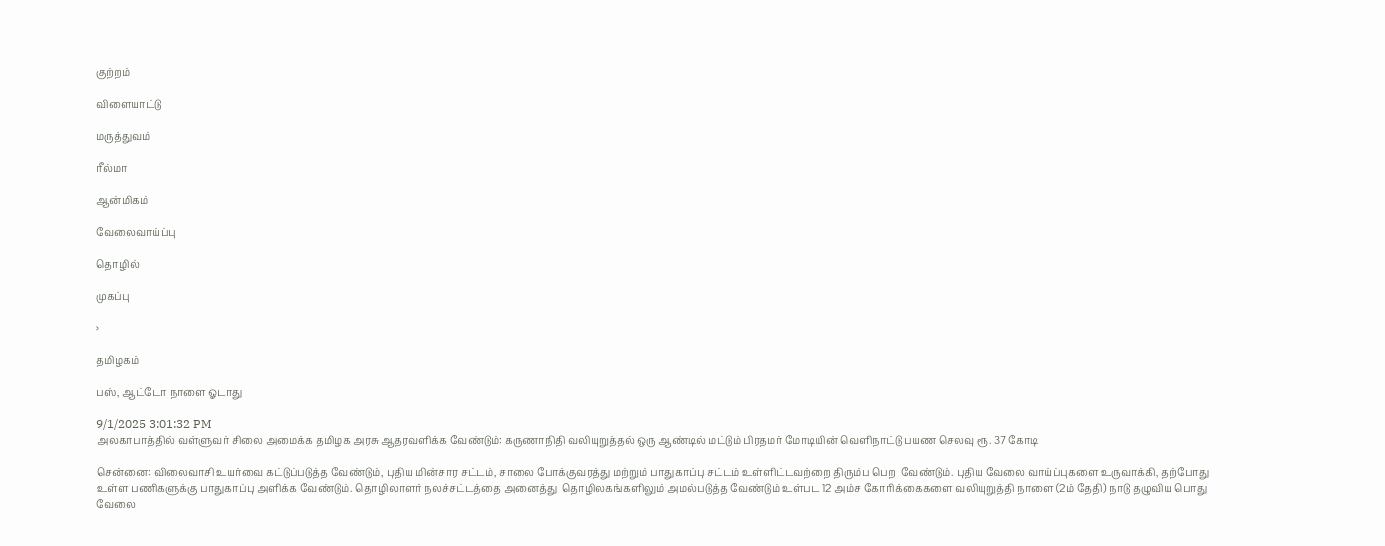குற்றம்

விளையாட்டு

மருத்துவம்

ரீல்மா

ஆன்மிகம்

வேலைவாய்ப்பு

தொழில்

முகப்பு

›

தமிழகம்

பஸ், ஆட்டோ நாளை ஓடாது

9/1/2025 3:01:32 PM
அலகாபாத்தில் வள்ளுவர் சிலை அமைக்க தமிழக அரசு ஆதரவளிக்க வேண்டும்: கருணாநிதி வலியுறுத்தல் ஒரு ஆண்டில் மட்டும் பிரதமர் மோடியின் வெளிநாட்டு பயண செலவு ரூ. 37 கோடி

சென்னை: விலைவாசி உயர்வை கட்டுப்படுத்த வேண்டும், புதிய மின்சார சட்டம், சாலை போக்குவரத்து மற்றும் பாதுகாப்பு சட்டம் உள்ளிட்டவற்றை திரும்ப பெற  வேண்டும். புதிய வேலை வாய்ப்புகளை உருவாக்கி, தற்போது உள்ள பணிகளுக்கு பாதுகாப்பு அளிக்க வேண்டும். தொழிலாளர் நலச்சட்டத்தை அனைத்து  தொழிலகங்களிலும் அமல்படுத்த வேண்டும் உள்பட 12 அம்ச கோரிக்கைகளை வலியுறுத்தி நாளை (2ம் தேதி) நாடு தழுவிய பொது வேலை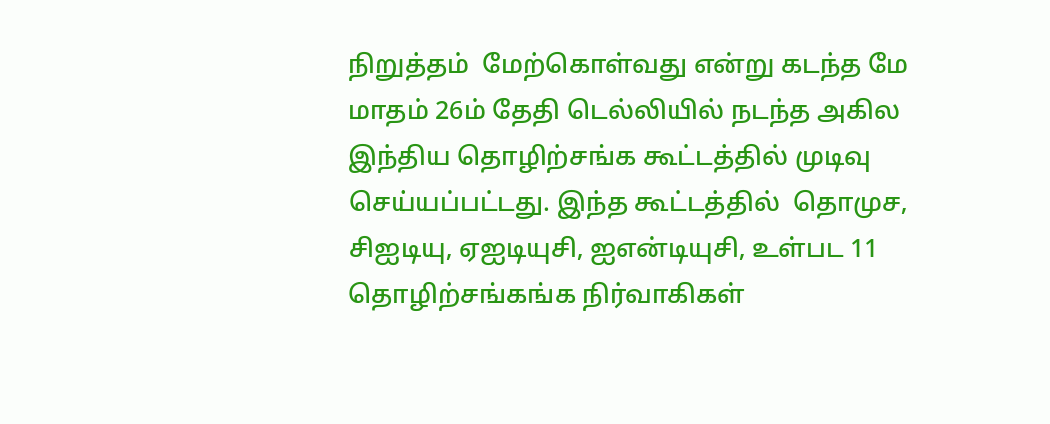நிறுத்தம்  மேற்கொள்வது என்று கடந்த மே மாதம் 26ம் தேதி டெல்லியில் நடந்த அகில இந்திய தொழிற்சங்க கூட்டத்தில் முடிவு செய்யப்பட்டது. இந்த கூட்டத்தில்  தொமுச, சிஐடியு, ஏஐடியுசி, ஐஎன்டியுசி, உள்பட 11 தொழிற்சங்கங்க நிர்வாகிகள்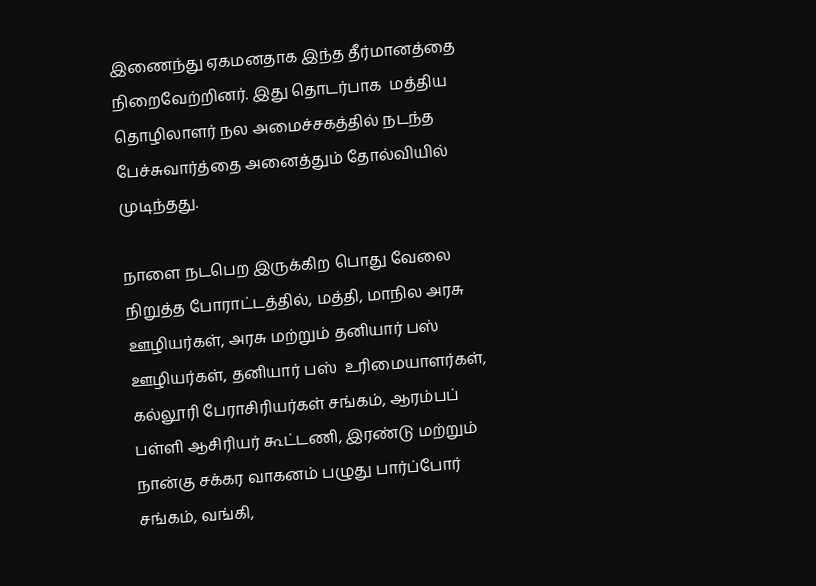இணைந்து ஏகமனதாக இந்த தீர்மானத்தை நிறைவேற்றினர். இது தொடர்பாக  மத்திய தொழிலாளர் நல அமைச்சகத்தில் நடந்த பேச்சுவார்த்தை அனைத்தும் தோல்வியில் முடிந்தது.

நாளை நடபெற இருக்கிற பொது வேலை நிறுத்த போராட்டத்தில், மத்தி, மாநில அரசு ஊழியர்கள், அரசு மற்றும் தனியார் பஸ் ஊழியர்கள், தனியார் பஸ்  உரிமையாளர்கள், கல்லூரி பேராசிரியர்கள் சங்கம், ஆரம்பப் பள்ளி ஆசிரியர் கூட்டணி, இரண்டு மற்றும் நான்கு சக்கர வாகனம் பழுது பார்ப்போர் சங்கம், வங்கி,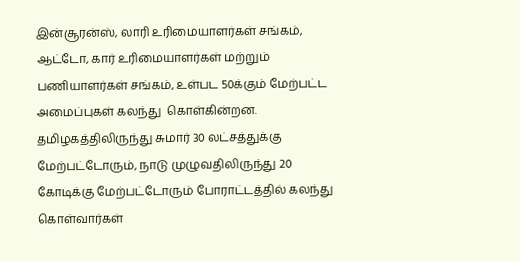இன்சூரன்ஸ், லாரி உரிமையாளர்கள் சங்கம், ஆட்டோ, கார் உரிமையாளர்கள் மற்றும் பணியாளர்கள் சங்கம், உள்பட 50க்கும் மேற்பட்ட அமைப்புகள் கலந்து  கொள்கின்றன. தமிழகத்திலிருந்து சுமார் 30 லட்சத்துக்கு மேற்பட்டோரும், நாடு முழுவதிலிருந்து 20 கோடிக்கு மேற்பட்டோரும் போராட்டத்தில் கலந்து  கொள்வார்கள்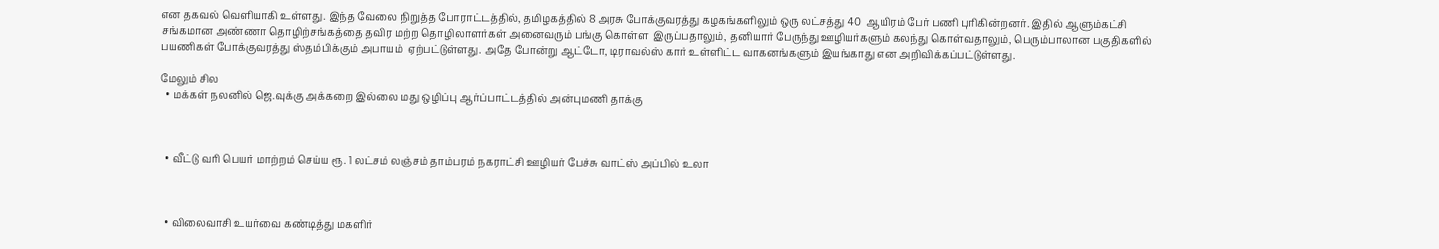என தகவல் வெளியாகி உள்ளது. இந்த வேலை நிறுத்த போராட்டத்தில், தமிழகத்தில் 8 அரசு போக்குவரத்து கழகங்களிலும் ஒரு லட்சத்து 40  ஆயிரம் பேர் பணி புரிகின்றனர். இதில் ஆளும்கட்சி சங்கமான அண்ணா தொழிற்சங்கத்தை தவிர மற்ற தொழிலாளர்கள் அனைவரும் பங்கு கொள்ள  இருப்பதாலும், தனியார் பேருந்து ஊழியர்களும் கலந்து கொள்வதாலும், பெரும்பாலான பகுதிகளில் பயணிகள் போக்குவரத்து ஸ்தம்பிக்கும் அபாயம்  ஏற்பட்டுள்ளது. அதே போன்று ஆட்டோ, டிராவல்ஸ் கார் உள்ளிட்ட வாகனங்களும் இயங்காது என அறிவிக்கப்பட்டுள்ளது.

மேலும் சில
  • மக்கள் நலனில் ஜெ.வுக்கு அக்கறை இல்லை மது ஒழிப்பு ஆர்ப்பாட்டத்தில் அன்புமணி தாக்கு



  • வீட்டு வரி பெயர் மாற்றம் செய்ய ரூ. 1 லட்சம் லஞ்சம் தாம்பரம் நகராட்சி ஊழியர் பேச்சு வாட்ஸ் அப்பில் உலா



  • விலைவாசி உயர்வை கண்டித்து மகளிர்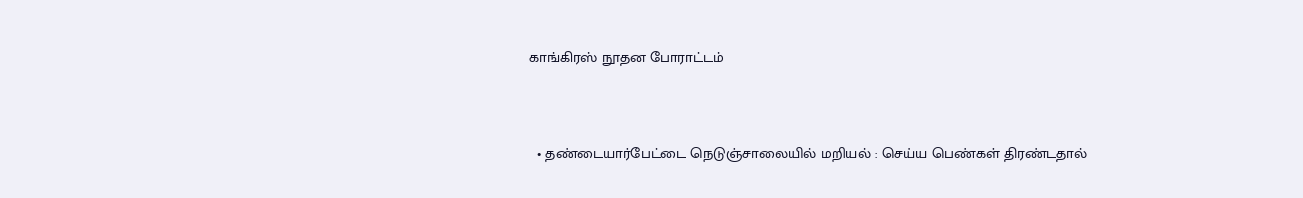காங்கிரஸ் நூதன போராட்டம்



  • தண்டையார்பேட்டை நெடுஞ்சாலையில் மறியல் : செய்ய பெண்கள் திரண்டதால்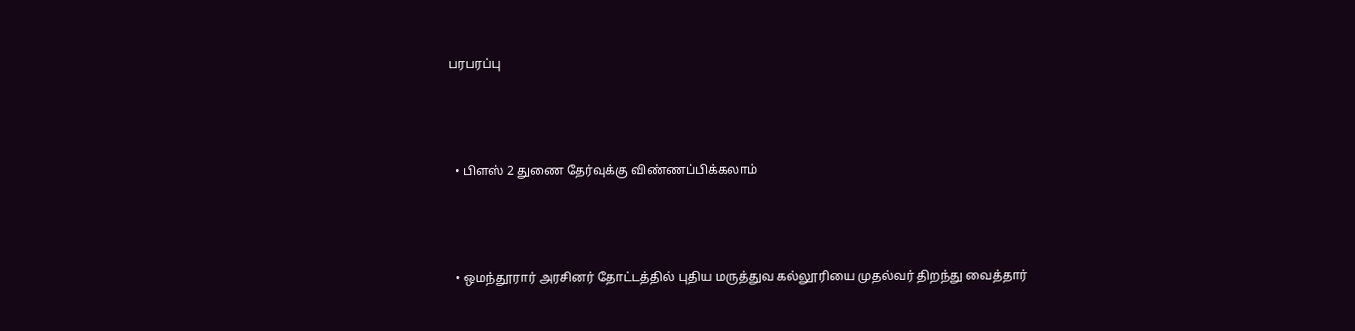பரபரப்பு



  • பிளஸ் 2 துணை தேர்வுக்கு விண்ணப்பிக்கலாம்



  • ஒமந்தூரார் அரசினர் தோட்டத்தில் புதிய மருத்துவ கல்லூரியை முதல்வர் திறந்து வைத்தார்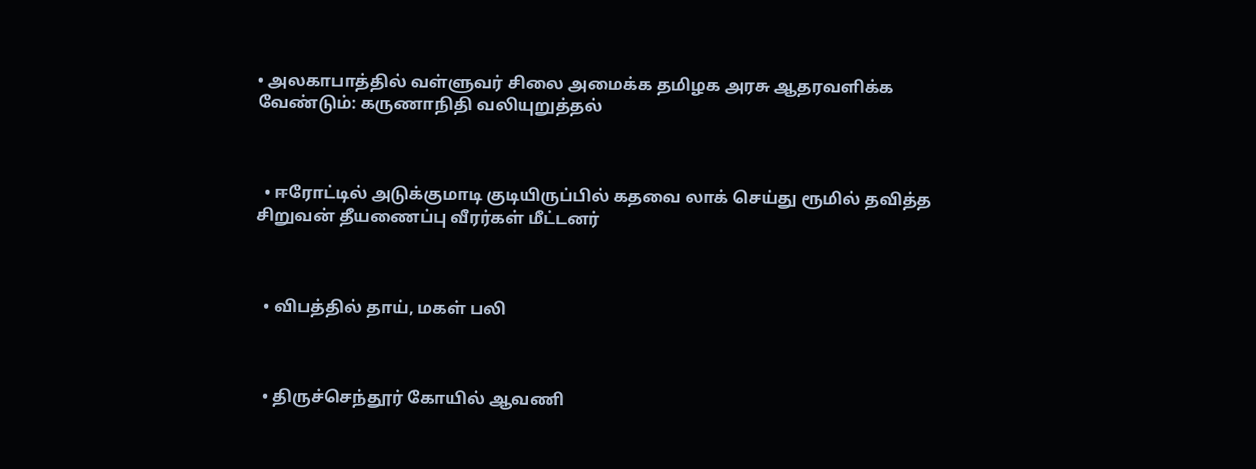• அலகாபாத்தில் வள்ளுவர் சிலை அமைக்க தமிழக அரசு ஆதரவளிக்க வேண்டும்: கருணாநிதி வலியுறுத்தல்



  • ஈரோட்டில் அடுக்குமாடி குடியிருப்பில் கதவை லாக் செய்து ரூமில் தவித்த சிறுவன் தீயணைப்பு வீரர்கள் மீட்டனர்



  • விபத்தில் தாய், மகள் பலி



  • திருச்செந்தூர் கோயில் ஆவணி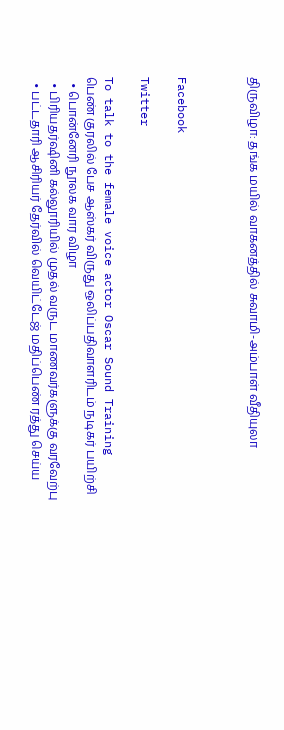திருவிழா: தங்க மயில் வாகனத்தில் சுவாமி-அம்பாள் வீதியுலா



Facebook

Twitter

To talk to the female voice actor Oscar Sound Training
பெண் குரலில் பேச ஆஸ்கர் விருது ஒலிப்பதிவாளரிடம் நடிகர் பயிற்சி
  • பொன்னேரி நூலக வார விழா
  • பிரியதர்ஷினி கல்லூரியில் முதல் வருட மாணவர்களுக்கு வரவேற்பு
  • பட்டதாரி ஆசிரியர் தேர்வில் வெயிட்டேஜ் மதிப்பெண் ரத்து செய்ய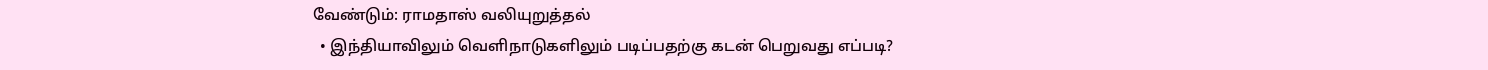வேண்டும்: ராமதாஸ் வலியுறுத்தல்
  • இந்தியாவிலும் வெளிநாடுகளிலும் படிப்பதற்கு கடன் பெறுவது எப்படி?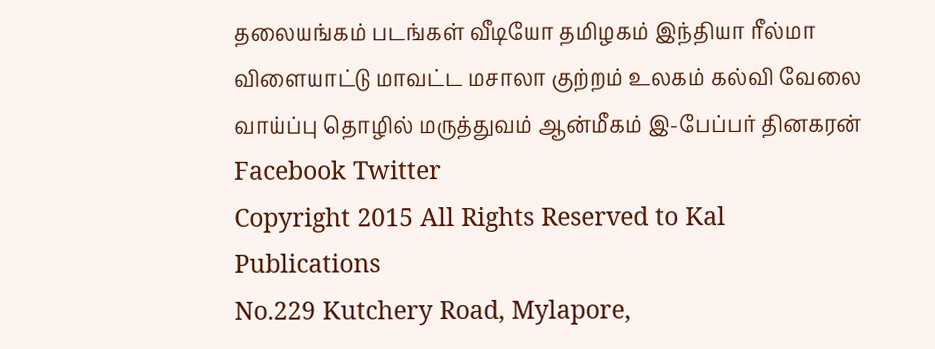தலையங்கம் படங்கள் வீடியோ தமிழகம் இந்தியா ரீல்மா விளையாட்டு மாவட்ட மசாலா குற்றம் உலகம் கல்வி வேலை வாய்ப்பு தொழில் மருத்துவம் ஆன்மீகம் இ-பேப்பர் தினகரன் Facebook Twitter
Copyright 2015 All Rights Reserved to Kal Publications
No.229 Kutchery Road, Mylapore,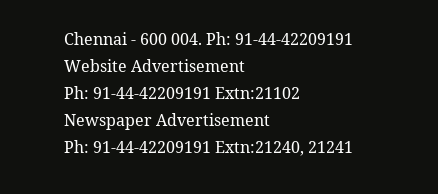Chennai - 600 004. Ph: 91-44-42209191
Website Advertisement
Ph: 91-44-42209191 Extn:21102
Newspaper Advertisement
Ph: 91-44-42209191 Extn:21240, 21241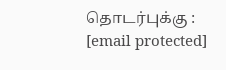தொடர்புக்கு : [email protected]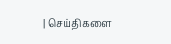| செய்திகளை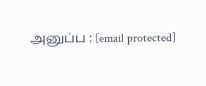அனுப்ப : [email protected]